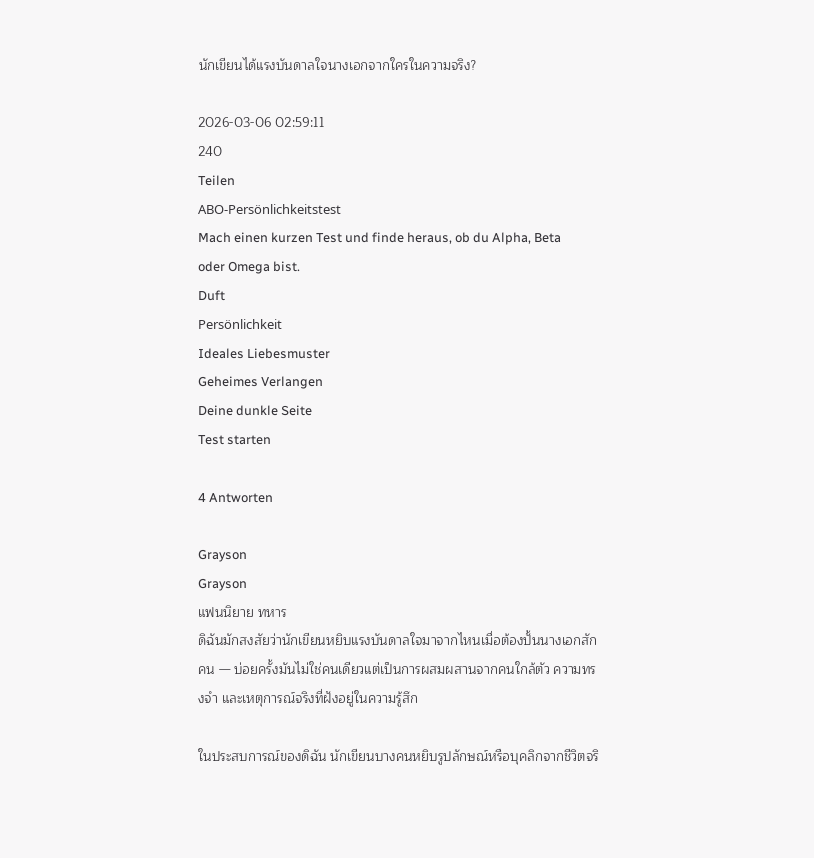นักเขียนได้แรงบันดาลใจนางเอกจากใครในความจริง?

2026-03-06 02:59:11
240
Teilen
ABO-Persönlichkeitstest
Mach einen kurzen Test und finde heraus, ob du Alpha, Beta oder Omega bist.
Duft
Persönlichkeit
Ideales Liebesmuster
Geheimes Verlangen
Deine dunkle Seite
Test starten

4 Antworten

Grayson
Grayson
แฟนนิยาย ทหาร
ดิฉันมักสงสัยว่านักเขียนหยิบแรงบันดาลใจมาจากไหนเมื่อต้องปั้นนางเอกสักคน — บ่อยครั้งมันไม่ใช่คนเดียวแต่เป็นการผสมผสานจากคนใกล้ตัว ความทรงจำ และเหตุการณ์จริงที่ฝังอยู่ในความรู้สึก

ในประสบการณ์ของดิฉัน นักเขียนบางคนหยิบรูปลักษณ์หรือบุคลิกจากชีวิตจริ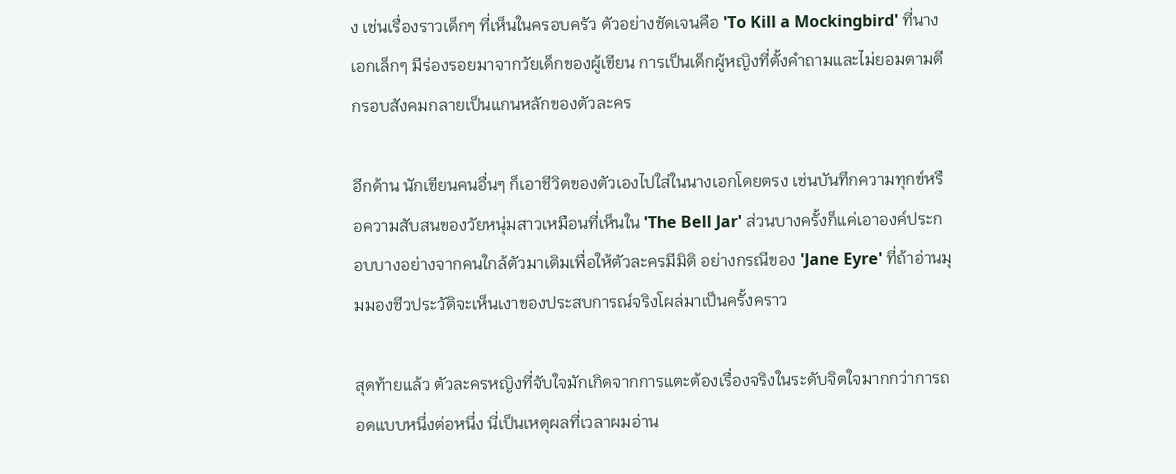ง เช่นเรื่องราวเด็กๆ ที่เห็นในครอบครัว ตัวอย่างชัดเจนคือ 'To Kill a Mockingbird' ที่นางเอกเล็กๆ มีร่องรอยมาจากวัยเด็กของผู้เขียน การเป็นเด็กผู้หญิงที่ตั้งคำถามและไม่ยอมตามตีกรอบสังคมกลายเป็นแกนหลักของตัวละคร

อีกด้าน นักเขียนคนอื่นๆ ก็เอาชีวิตของตัวเองไปใส่ในนางเอกโดยตรง เช่นบันทึกความทุกข์หรือความสับสนของวัยหนุ่มสาวเหมือนที่เห็นใน 'The Bell Jar' ส่วนบางครั้งก็แค่เอาองค์ประกอบบางอย่างจากคนใกล้ตัวมาเติมเพื่อให้ตัวละครมีมิติ อย่างกรณีของ 'Jane Eyre' ที่ถ้าอ่านมุมมองชีวประวัติจะเห็นเงาของประสบการณ์จริงโผล่มาเป็นครั้งคราว

สุดท้ายแล้ว ตัวละครหญิงที่จับใจมักเกิดจากการแตะต้องเรื่องจริงในระดับจิตใจมากกว่าการถอดแบบหนึ่งต่อหนึ่ง นี่เป็นเหตุผลที่เวลาผมอ่าน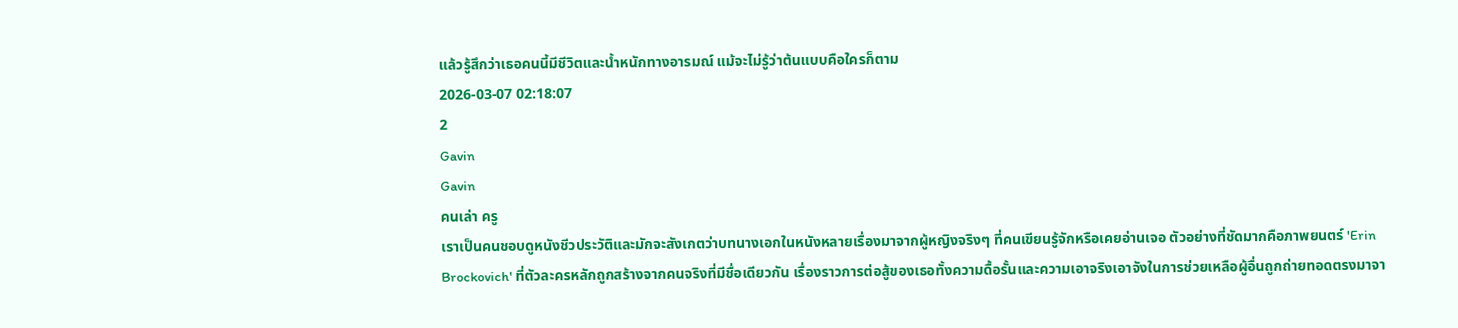แล้วรู้สึกว่าเธอคนนี้มีชีวิตและน้ำหนักทางอารมณ์ แม้จะไม่รู้ว่าต้นแบบคือใครก็ตาม
2026-03-07 02:18:07
2
Gavin
Gavin
คนเล่า ครู
เราเป็นคนชอบดูหนังชีวประวัติและมักจะสังเกตว่าบทนางเอกในหนังหลายเรื่องมาจากผู้หญิงจริงๆ ที่คนเขียนรู้จักหรือเคยอ่านเจอ ตัวอย่างที่ชัดมากคือภาพยนตร์ 'Erin Brockovich' ที่ตัวละครหลักถูกสร้างจากคนจริงที่มีชื่อเดียวกัน เรื่องราวการต่อสู้ของเธอทั้งความดื้อรั้นและความเอาจริงเอาจังในการช่วยเหลือผู้อื่นถูกถ่ายทอดตรงมาจา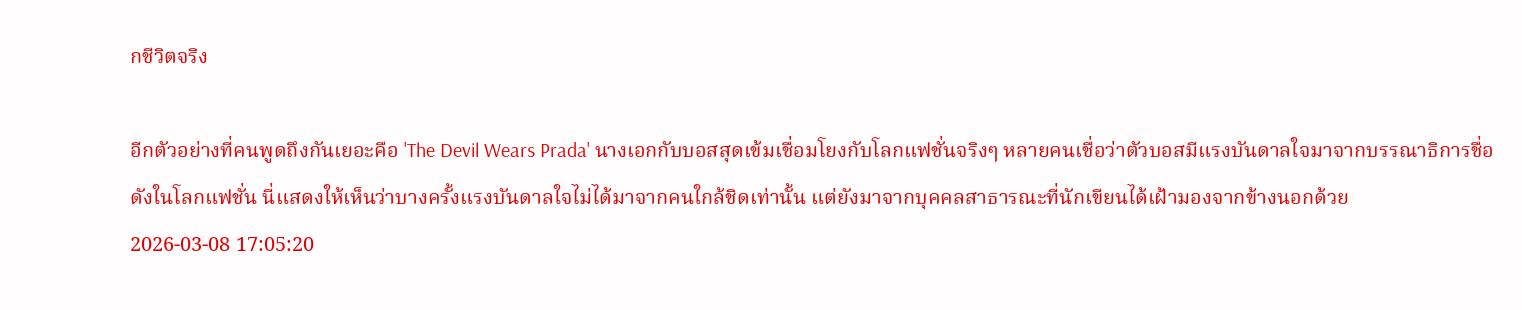กชีวิตจริง

อีกตัวอย่างที่คนพูดถึงกันเยอะคือ 'The Devil Wears Prada' นางเอกกับบอสสุดเข้มเชื่อมโยงกับโลกแฟชั่นจริงๆ หลายคนเชื่อว่าตัวบอสมีแรงบันดาลใจมาจากบรรณาธิการชื่อดังในโลกแฟชั่น นี่แสดงให้เห็นว่าบางครั้งแรงบันดาลใจไม่ได้มาจากคนใกล้ชิดเท่านั้น แต่ยังมาจากบุคคลสาธารณะที่นักเขียนได้เฝ้ามองจากข้างนอกด้วย
2026-03-08 17:05:20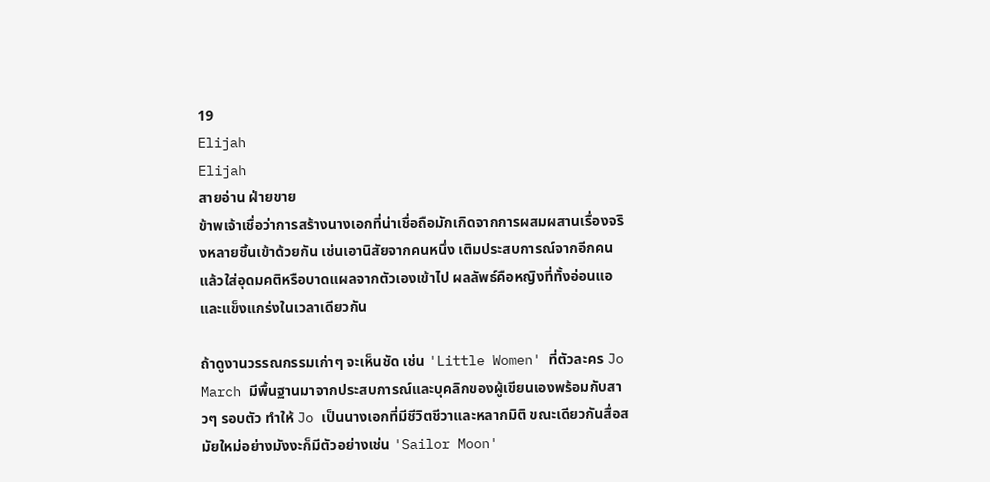19
Elijah
Elijah
สายอ่าน ฝ่ายขาย
ข้าพเจ้าเชื่อว่าการสร้างนางเอกที่น่าเชื่อถือมักเกิดจากการผสมผสานเรื่องจริงหลายชิ้นเข้าด้วยกัน เช่นเอานิสัยจากคนหนึ่ง เติมประสบการณ์จากอีกคน แล้วใส่อุดมคติหรือบาดแผลจากตัวเองเข้าไป ผลลัพธ์คือหญิงที่ทั้งอ่อนแอและแข็งแกร่งในเวลาเดียวกัน

ถ้าดูงานวรรณกรรมเก่าๆ จะเห็นชัด เช่น 'Little Women' ที่ตัวละคร Jo March มีพื้นฐานมาจากประสบการณ์และบุคลิกของผู้เขียนเองพร้อมกับสาวๆ รอบตัว ทำให้ Jo เป็นนางเอกที่มีชีวิตชีวาและหลากมิติ ขณะเดียวกันสื่อสมัยใหม่อย่างมังงะก็มีตัวอย่างเช่น 'Sailor Moon'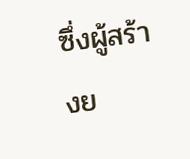ซึ่งผู้สร้างย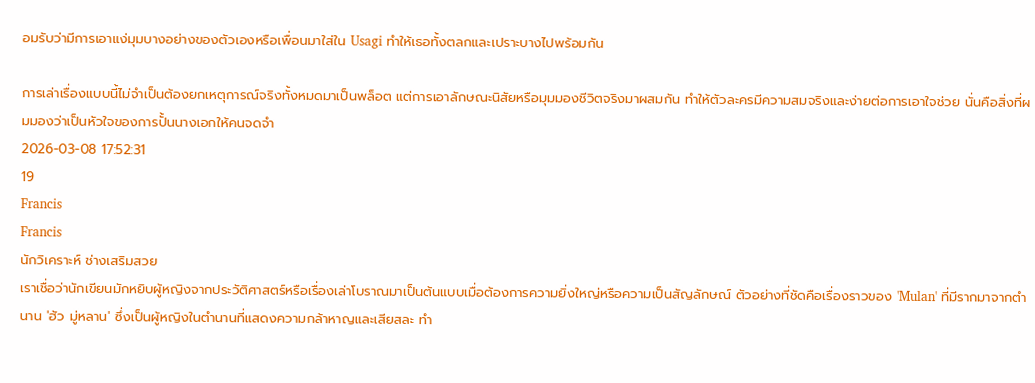อมรับว่ามีการเอาแง่มุมบางอย่างของตัวเองหรือเพื่อนมาใส่ใน Usagi ทำให้เธอทั้งตลกและเปราะบางไปพร้อมกัน

การเล่าเรื่องแบบนี้ไม่จำเป็นต้องยกเหตุการณ์จริงทั้งหมดมาเป็นพล็อต แต่การเอาลักษณะนิสัยหรือมุมมองชีวิตจริงมาผสมกัน ทำให้ตัวละครมีความสมจริงและง่ายต่อการเอาใจช่วย นั่นคือสิ่งที่ผมมองว่าเป็นหัวใจของการปั้นนางเอกให้คนจดจำ
2026-03-08 17:52:31
19
Francis
Francis
นักวิเคราะห์ ช่างเสริมสวย
เราเชื่อว่านักเขียนมักหยิบผู้หญิงจากประวัติศาสตร์หรือเรื่องเล่าโบราณมาเป็นต้นแบบเมื่อต้องการความยิ่งใหญ่หรือความเป็นสัญลักษณ์ ตัวอย่างที่ชัดคือเรื่องราวของ 'Mulan' ที่มีรากมาจากตำนาน 'ฮัว มู่หลาน' ซึ่งเป็นผู้หญิงในตำนานที่แสดงความกล้าหาญและเสียสละ ทำ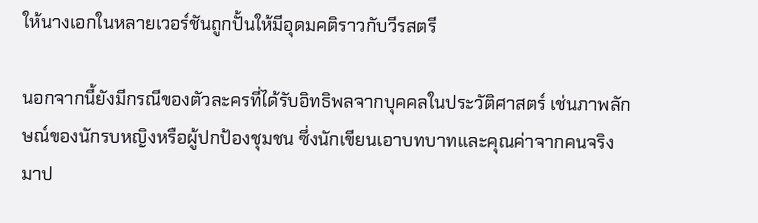ให้นางเอกในหลายเวอร์ชันถูกปั้นให้มีอุดมคติราวกับวีรสตรี

นอกจากนี้ยังมีกรณีของตัวละครที่ได้รับอิทธิพลจากบุคคลในประวัติศาสตร์ เช่นภาพลักษณ์ของนักรบหญิงหรือผู้ปกป้องชุมชน ซึ่งนักเขียนเอาบทบาทและคุณค่าจากคนจริงมาป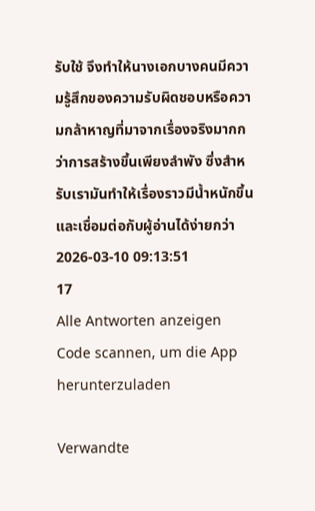รับใช้ จึงทำให้นางเอกบางคนมีความรู้สึกของความรับผิดชอบหรือความกล้าหาญที่มาจากเรื่องจริงมากกว่าการสร้างขึ้นเพียงลำพัง ซึ่งสำหรับเรามันทำให้เรื่องราวมีน้ำหนักขึ้นและเชื่อมต่อกับผู้อ่านได้ง่ายกว่า
2026-03-10 09:13:51
17
Alle Antworten anzeigen
Code scannen, um die App herunterzuladen

Verwandte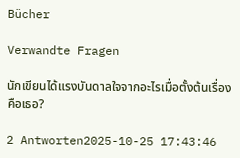Bücher

Verwandte Fragen

นักเขียนได้แรงบันดาลใจจากอะไรเมื่อตั้งต้นเรื่องคือเธอ?

2 Antworten2025-10-25 17:43:46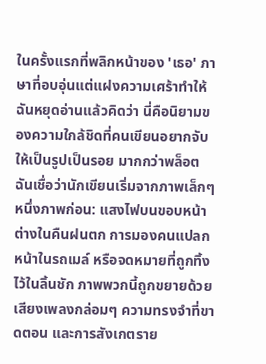ในครั้งแรกที่พลิกหน้าของ 'เธอ' ภาษาที่อบอุ่นแต่แฝงความเศร้าทำให้ฉันหยุดอ่านแล้วคิดว่า นี่คือนิยามของความใกล้ชิดที่คนเขียนอยากจับให้เป็นรูปเป็นรอย มากกว่าพล็อต ฉันเชื่อว่านักเขียนเริ่มจากภาพเล็กๆ หนึ่งภาพก่อน: แสงไฟบนขอบหน้าต่างในคืนฝนตก การมองคนแปลกหน้าในรถเมล์ หรือจดหมายที่ถูกทิ้งไว้ในลิ้นชัก ภาพพวกนี้ถูกขยายด้วยเสียงเพลงกล่อมๆ ความทรงจำที่ขาดตอน และการสังเกตราย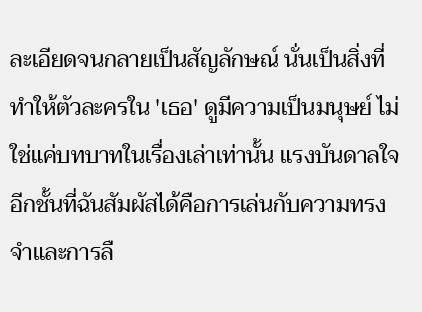ละเอียดจนกลายเป็นสัญลักษณ์ นั่นเป็นสิ่งที่ทำให้ตัวละครใน 'เธอ' ดูมีความเป็นมนุษย์ ไม่ใช่แค่บทบาทในเรื่องเล่าเท่านั้น แรงบันดาลใจอีกชั้นที่ฉันสัมผัสได้คือการเล่นกับความทรงจำและการลื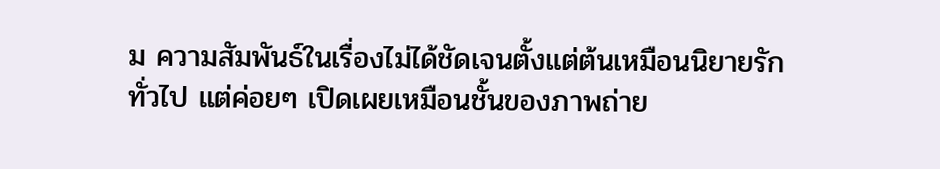ม ความสัมพันธ์ในเรื่องไม่ได้ชัดเจนตั้งแต่ต้นเหมือนนิยายรักทั่วไป แต่ค่อยๆ เปิดเผยเหมือนชั้นของภาพถ่าย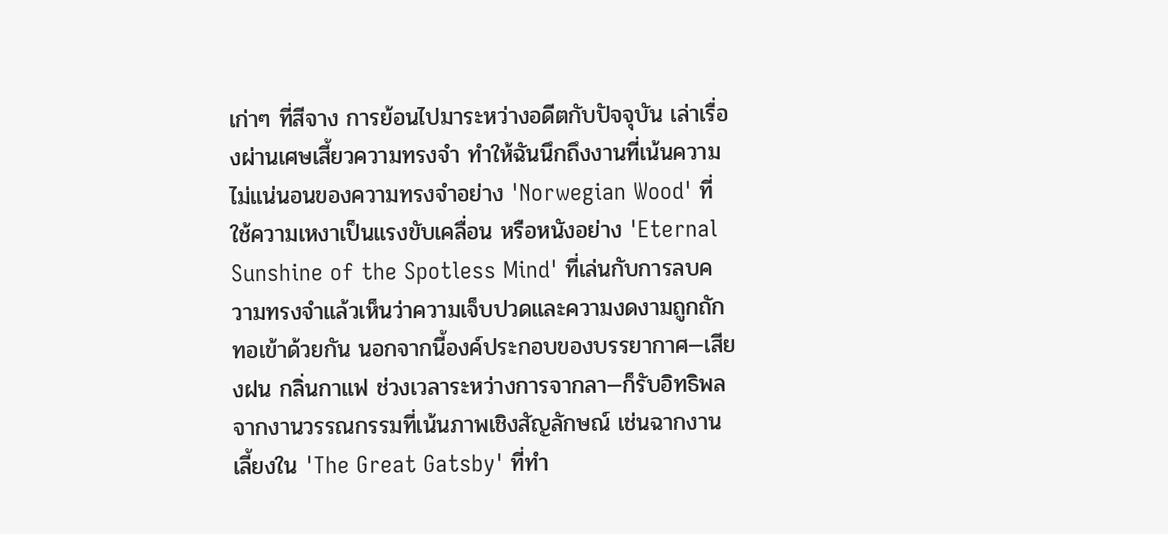เก่าๆ ที่สีจาง การย้อนไปมาระหว่างอดีตกับปัจจุบัน เล่าเรื่องผ่านเศษเสี้ยวความทรงจำ ทำให้ฉันนึกถึงงานที่เน้นความไม่แน่นอนของความทรงจำอย่าง 'Norwegian Wood' ที่ใช้ความเหงาเป็นแรงขับเคลื่อน หรือหนังอย่าง 'Eternal Sunshine of the Spotless Mind' ที่เล่นกับการลบความทรงจำแล้วเห็นว่าความเจ็บปวดและความงดงามถูกถักทอเข้าด้วยกัน นอกจากนี้องค์ประกอบของบรรยากาศ—เสียงฝน กลิ่นกาแฟ ช่วงเวลาระหว่างการจากลา—ก็รับอิทธิพลจากงานวรรณกรรมที่เน้นภาพเชิงสัญลักษณ์ เช่นฉากงานเลี้ยงใน 'The Great Gatsby' ที่ทำ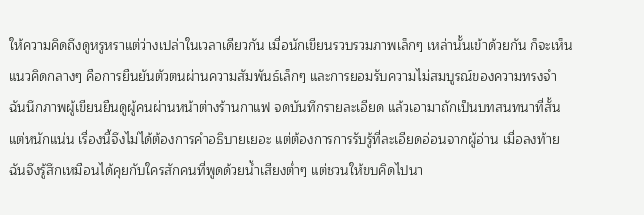ให้ความคิดถึงดูหรูหราแต่ว่างเปล่าในเวลาเดียวกัน เมื่อนักเขียนรวบรวมภาพเล็กๆ เหล่านั้นเข้าด้วยกัน ก็จะเห็นแนวคิดกลางๆ คือการยืนยันตัวตนผ่านความสัมพันธ์เล็กๆ และการยอมรับความไม่สมบูรณ์ของความทรงจำ ฉันนึกภาพผู้เขียนยืนดูผู้คนผ่านหน้าต่างร้านกาแฟ จดบันทึกรายละเอียด แล้วเอามาถักเป็นบทสนทนาที่สั้นแต่หนักแน่น เรื่องนี้จึงไม่ได้ต้องการคำอธิบายเยอะ แต่ต้องการการรับรู้ที่ละเอียดอ่อนจากผู้อ่าน เมื่อลงท้ายฉันจึงรู้สึกเหมือนได้คุยกับใครสักคนที่พูดด้วยน้ำเสียงต่ำๆ แต่ชวนให้ขบคิดไปนา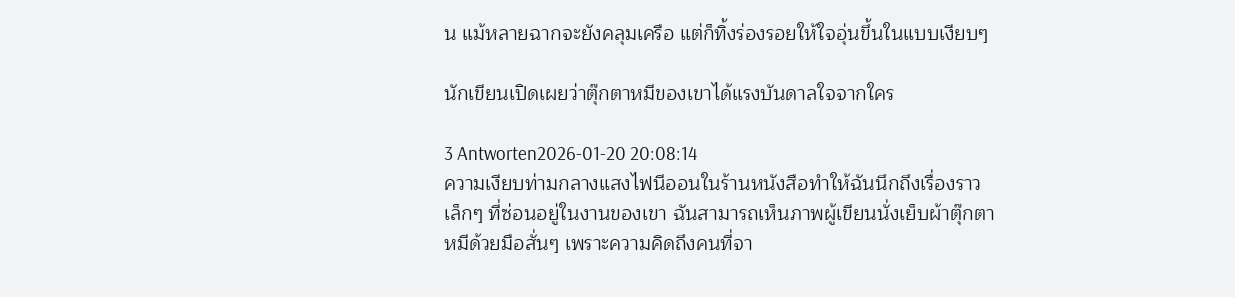น แม้หลายฉากจะยังคลุมเครือ แต่ก็ทิ้งร่องรอยให้ใจอุ่นขึ้นในแบบเงียบๆ

นักเขียนเปิดเผยว่าตุ๊กตาหมีของเขาได้แรงบันดาลใจจากใคร

3 Antworten2026-01-20 20:08:14
ความเงียบท่ามกลางแสงไฟนีออนในร้านหนังสือทำให้ฉันนึกถึงเรื่องราวเล็กๆ ที่ซ่อนอยู่ในงานของเขา ฉันสามารถเห็นภาพผู้เขียนนั่งเย็บผ้าตุ๊กตาหมีด้วยมือสั่นๆ เพราะความคิดถึงคนที่จา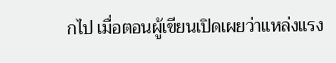กไป เมื่อตอนผู้เขียนเปิดเผยว่าแหล่งแรง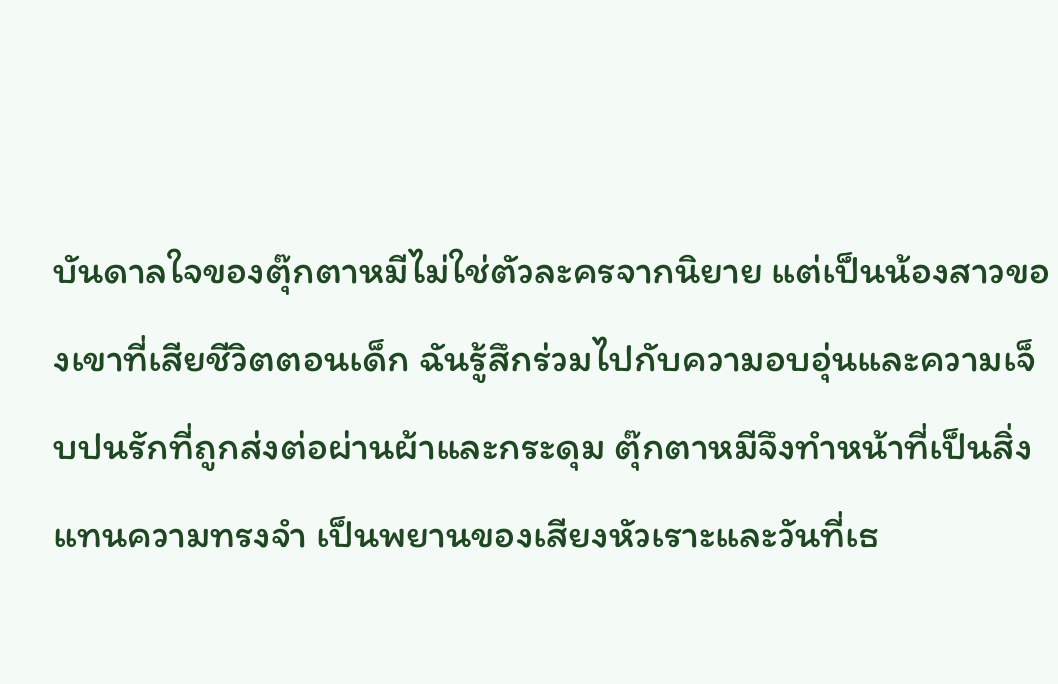บันดาลใจของตุ๊กตาหมีไม่ใช่ตัวละครจากนิยาย แต่เป็นน้องสาวของเขาที่เสียชีวิตตอนเด็ก ฉันรู้สึกร่วมไปกับความอบอุ่นและความเจ็บปนรักที่ถูกส่งต่อผ่านผ้าและกระดุม ตุ๊กตาหมีจึงทำหน้าที่เป็นสิ่งแทนความทรงจำ เป็นพยานของเสียงหัวเราะและวันที่เธ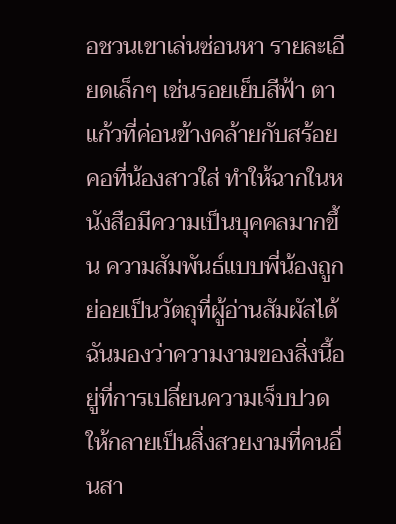อชวนเขาเล่นซ่อนหา รายละเอียดเล็กๆ เช่นรอยเย็บสีฟ้า ตาแก้วที่ค่อนข้างคล้ายกับสร้อยคอที่น้องสาวใส่ ทำให้ฉากในหนังสือมีความเป็นบุคคลมากขึ้น ความสัมพันธ์แบบพี่น้องถูกย่อยเป็นวัตถุที่ผู้อ่านสัมผัสได้ ฉันมองว่าความงามของสิ่งนี้อยู่ที่การเปลี่ยนความเจ็บปวดให้กลายเป็นสิ่งสวยงามที่คนอื่นสา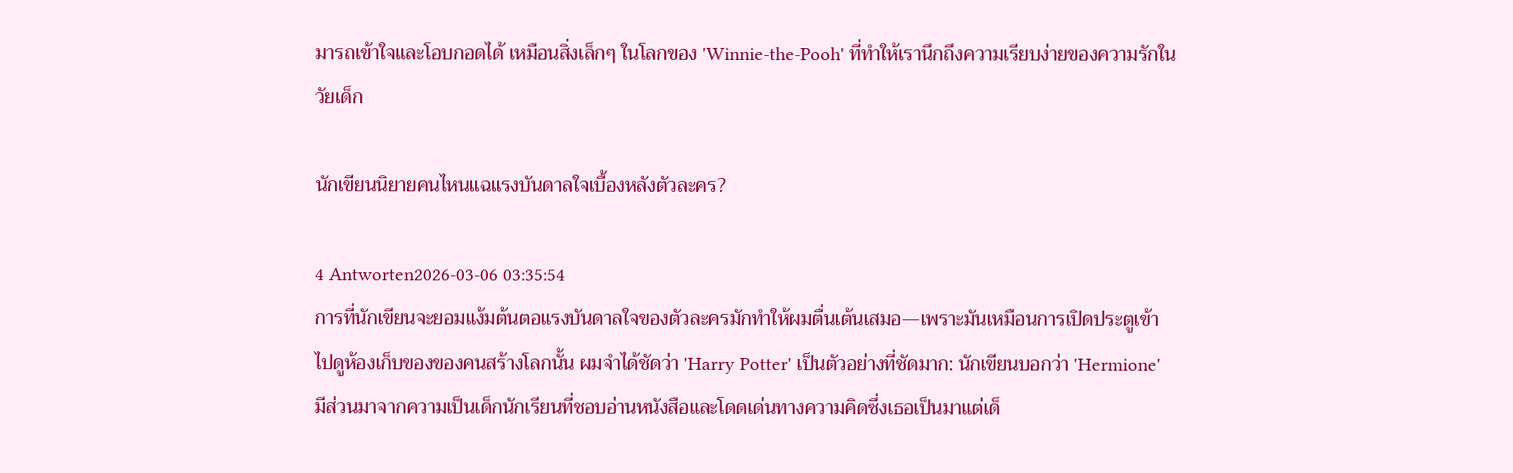มารถเข้าใจและโอบกอดได้ เหมือนสิ่งเล็กๆ ในโลกของ 'Winnie-the-Pooh' ที่ทำให้เรานึกถึงความเรียบง่ายของความรักในวัยเด็ก

นักเขียนนิยายคนไหนแฉแรงบันดาลใจเบื้องหลังตัวละคร?

4 Antworten2026-03-06 03:35:54
การที่นักเขียนจะยอมแง้มต้นตอแรงบันดาลใจของตัวละครมักทำให้ผมตื่นเต้นเสมอ—เพราะมันเหมือนการเปิดประตูเข้าไปดูห้องเก็บของของคนสร้างโลกนั้น ผมจำได้ชัดว่า 'Harry Potter' เป็นตัวอย่างที่ชัดมาก: นักเขียนบอกว่า 'Hermione' มีส่วนมาจากความเป็นเด็กนักเรียนที่ชอบอ่านหนังสือและโดดเด่นทางความคิดซึ่งเธอเป็นมาแต่เด็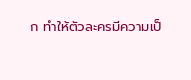ก ทำให้ตัวละครมีความเป็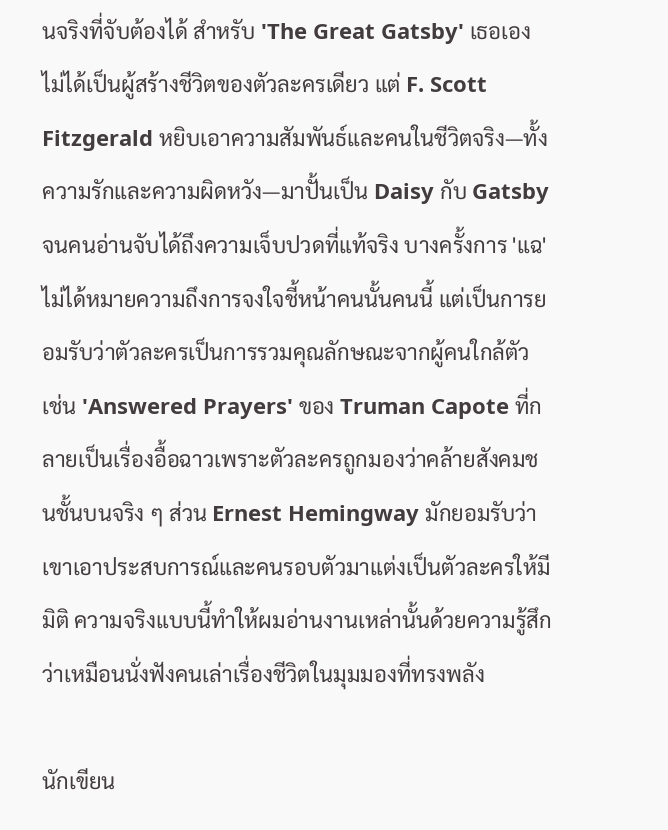นจริงที่จับต้องได้ สำหรับ 'The Great Gatsby' เธอเองไม่ได้เป็นผู้สร้างชีวิตของตัวละครเดียว แต่ F. Scott Fitzgerald หยิบเอาความสัมพันธ์และคนในชีวิตจริง—ทั้งความรักและความผิดหวัง—มาปั้นเป็น Daisy กับ Gatsby จนคนอ่านจับได้ถึงความเจ็บปวดที่แท้จริง บางครั้งการ 'แฉ' ไม่ได้หมายความถึงการจงใจชี้หน้าคนนั้นคนนี้ แต่เป็นการยอมรับว่าตัวละครเป็นการรวมคุณลักษณะจากผู้คนใกล้ตัว เช่น 'Answered Prayers' ของ Truman Capote ที่กลายเป็นเรื่องอื้อฉาวเพราะตัวละครถูกมองว่าคล้ายสังคมชนชั้นบนจริง ๆ ส่วน Ernest Hemingway มักยอมรับว่าเขาเอาประสบการณ์และคนรอบตัวมาแต่งเป็นตัวละครให้มีมิติ ความจริงแบบนี้ทำให้ผมอ่านงานเหล่านั้นด้วยความรู้สึกว่าเหมือนนั่งฟังคนเล่าเรื่องชีวิตในมุมมองที่ทรงพลัง

นักเขียน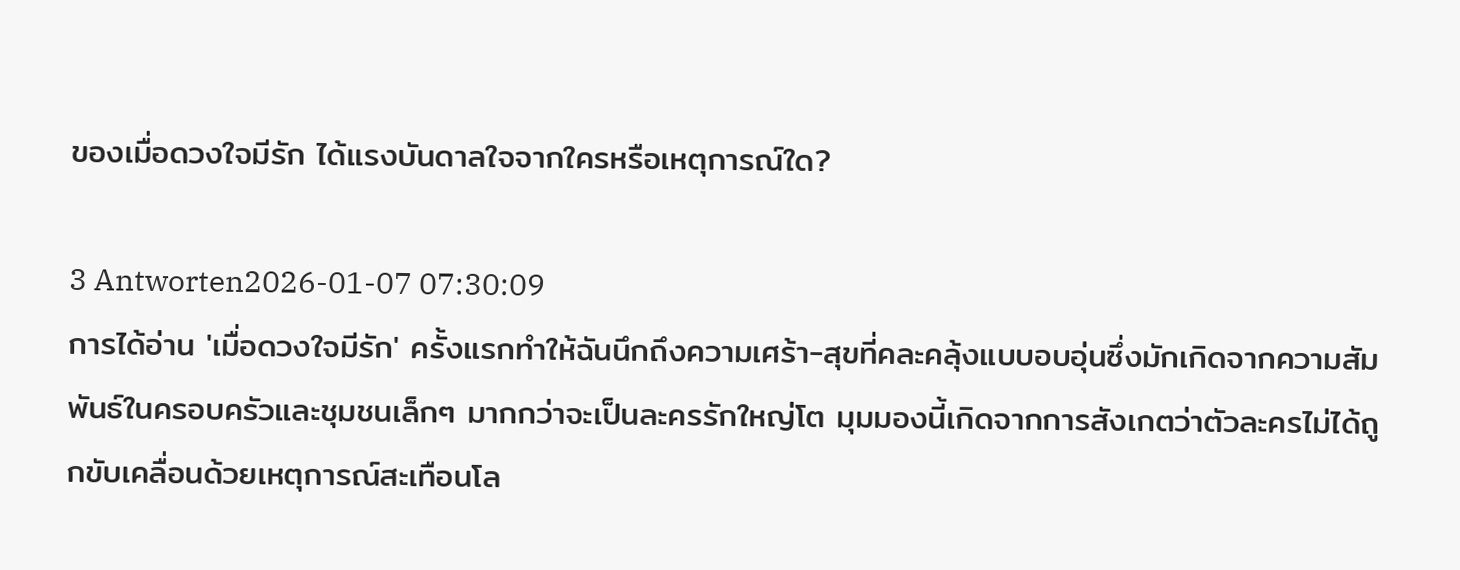ของเมื่อดวงใจมีรัก ได้แรงบันดาลใจจากใครหรือเหตุการณ์ใด?

3 Antworten2026-01-07 07:30:09
การได้อ่าน 'เมื่อดวงใจมีรัก' ครั้งแรกทำให้ฉันนึกถึงความเศร้า-สุขที่คละคลุ้งแบบอบอุ่นซึ่งมักเกิดจากความสัมพันธ์ในครอบครัวและชุมชนเล็กๆ มากกว่าจะเป็นละครรักใหญ่โต มุมมองนี้เกิดจากการสังเกตว่าตัวละครไม่ได้ถูกขับเคลื่อนด้วยเหตุการณ์สะเทือนโล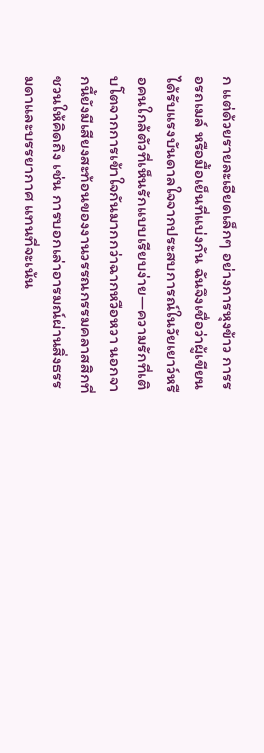ก แต่ด้วยรายละเอียดเล็กๆ อย่างการหุงข้าว การรอรถเมล์ หรือมื้อเย็นที่แบ่งกัน ฉันจึงเชื่อว่าผู้เขียนได้รับแรงบันดาลใจจากประสบการณ์ในวัยเยาว์หรือคนใกล้ตัวที่เห็นรักแบบเรียบง่าย—ความรักที่เติบโตจากการเข้าใจกันมากกว่าฉากหวือหวา นอกจากนี้ยังมีเสียงสะท้อนของงานวรรณกรรมคลาสสิกที่ชวนให้คิดถึง เช่น การบอกเล่าอารมณ์ผ่านสิ่งธรรมดาและบรรยากาศ แทนที่จะเน้น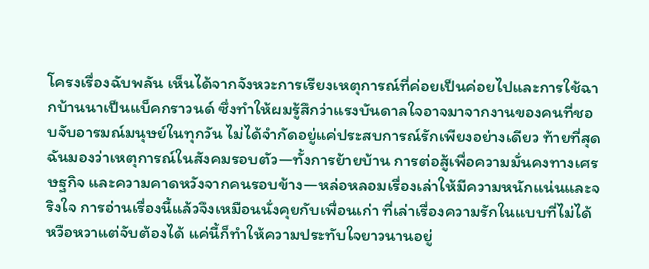โครงเรื่องฉับพลัน เห็นได้จากจังหวะการเรียงเหตุการณ์ที่ค่อยเป็นค่อยไปและการใช้ฉากบ้านนาเป็นแบ็คกราวนด์ ซึ่งทำให้ผมรู้สึกว่าแรงบันดาลใจอาจมาจากงานของคนที่ชอบจับอารมณ์มนุษย์ในทุกวัน ไม่ได้จำกัดอยู่แค่ประสบการณ์รักเพียงอย่างเดียว ท้ายที่สุดฉันมองว่าเหตุการณ์ในสังคมรอบตัว—ทั้งการย้ายบ้าน การต่อสู้เพื่อความมั่นคงทางเศรษฐกิจ และความคาดหวังจากคนรอบข้าง—หล่อหลอมเรื่องเล่าให้มีความหนักแน่นและจริงใจ การอ่านเรื่องนี้แล้วจึงเหมือนนั่งคุยกับเพื่อนเก่า ที่เล่าเรื่องความรักในแบบที่ไม่ได้หวือหวาแต่จับต้องได้ แค่นี้ก็ทำให้ความประทับใจยาวนานอยู่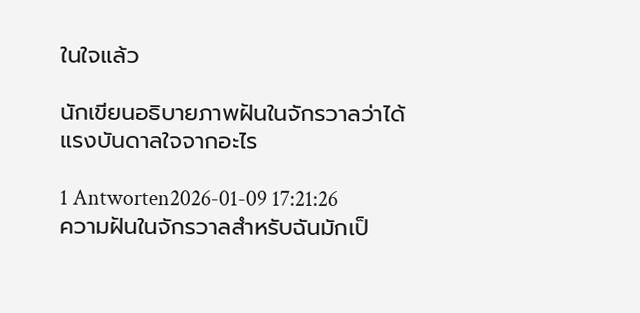ในใจแล้ว

นักเขียนอธิบายภาพฝันในจักรวาลว่าได้แรงบันดาลใจจากอะไร

1 Antworten2026-01-09 17:21:26
ความฝันในจักรวาลสำหรับฉันมักเป็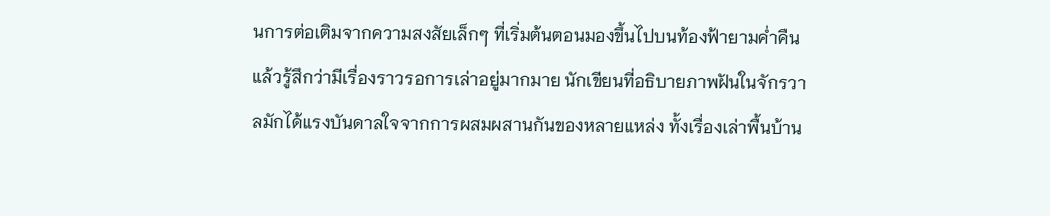นการต่อเติมจากความสงสัยเล็กๆ ที่เริ่มต้นตอนมองขึ้นไปบนท้องฟ้ายามค่ำคืนแล้วรู้สึกว่ามีเรื่องราวรอการเล่าอยู่มากมาย นักเขียนที่อธิบายภาพฝันในจักรวาลมักได้แรงบันดาลใจจากการผสมผสานกันของหลายแหล่ง ทั้งเรื่องเล่าพื้นบ้าน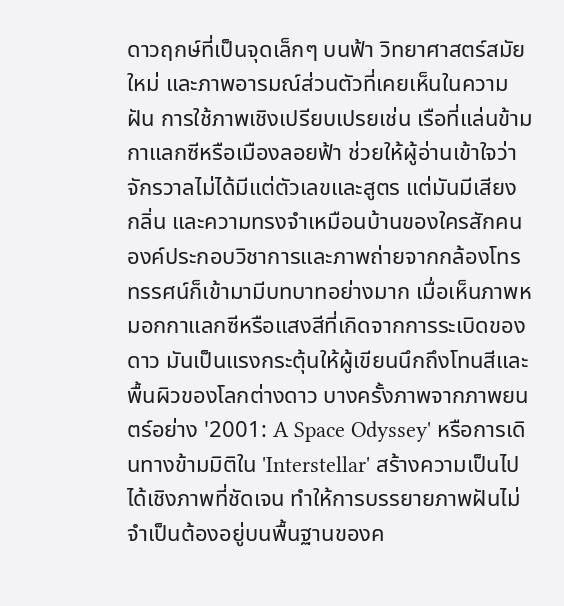ดาวฤกษ์ที่เป็นจุดเล็กๆ บนฟ้า วิทยาศาสตร์สมัยใหม่ และภาพอารมณ์ส่วนตัวที่เคยเห็นในความฝัน การใช้ภาพเชิงเปรียบเปรยเช่น เรือที่แล่นข้ามกาแลกซีหรือเมืองลอยฟ้า ช่วยให้ผู้อ่านเข้าใจว่าจักรวาลไม่ได้มีแต่ตัวเลขและสูตร แต่มันมีเสียง กลิ่น และความทรงจำเหมือนบ้านของใครสักคน องค์ประกอบวิชาการและภาพถ่ายจากกล้องโทรทรรศน์ก็เข้ามามีบทบาทอย่างมาก เมื่อเห็นภาพหมอกกาแลกซีหรือแสงสีที่เกิดจากการระเบิดของดาว มันเป็นแรงกระตุ้นให้ผู้เขียนนึกถึงโทนสีและพื้นผิวของโลกต่างดาว บางครั้งภาพจากภาพยนตร์อย่าง '2001: A Space Odyssey' หรือการเดินทางข้ามมิติใน 'Interstellar' สร้างความเป็นไปได้เชิงภาพที่ชัดเจน ทำให้การบรรยายภาพฝันไม่จำเป็นต้องอยู่บนพื้นฐานของค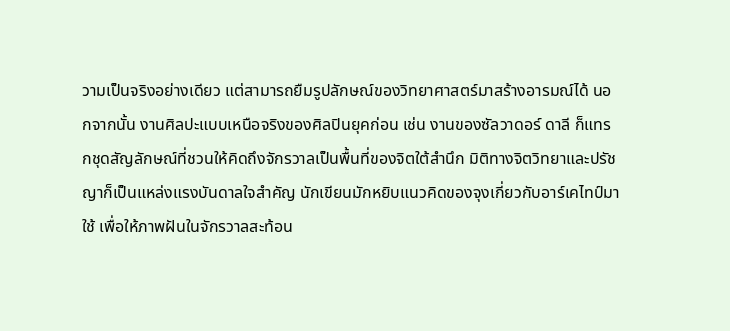วามเป็นจริงอย่างเดียว แต่สามารถยืมรูปลักษณ์ของวิทยาศาสตร์มาสร้างอารมณ์ได้ นอกจากนั้น งานศิลปะแบบเหนือจริงของศิลปินยุคก่อน เช่น งานของซัลวาดอร์ ดาลี ก็แทรกชุดสัญลักษณ์ที่ชวนให้คิดถึงจักรวาลเป็นพื้นที่ของจิตใต้สำนึก มิติทางจิตวิทยาและปรัชญาก็เป็นแหล่งแรงบันดาลใจสำคัญ นักเขียนมักหยิบแนวคิดของจุงเกี่ยวกับอาร์เคไทป์มาใช้ เพื่อให้ภาพฝันในจักรวาลสะท้อน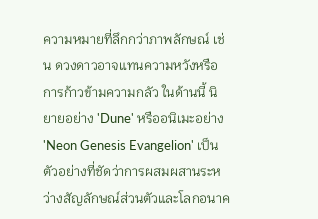ความหมายที่ลึกกว่าภาพลักษณ์ เช่น ดวงดาวอาจแทนความหวังหรือการก้าวข้ามความกลัว ในด้านนี้ นิยายอย่าง 'Dune' หรืออนิเมะอย่าง 'Neon Genesis Evangelion' เป็นตัวอย่างที่ชัดว่าการผสมผสานระหว่างสัญลักษณ์ส่วนตัวและโลกอนาค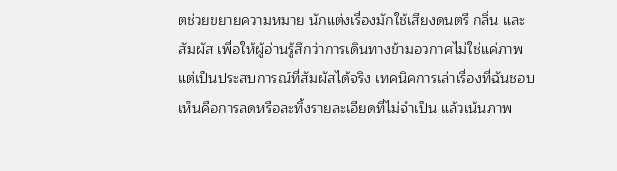ตช่วยขยายความหมาย นักแต่งเรื่องมักใช้เสียงดนตรี กลิ่น และสัมผัส เพื่อให้ผู้อ่านรู้สึกว่าการเดินทางข้ามอวกาศไม่ใช่แค่ภาพ แต่เป็นประสบการณ์ที่สัมผัสได้จริง เทคนิคการเล่าเรื่องที่ฉันชอบเห็นคือการลดหรือละทิ้งรายละเอียดที่ไม่จำเป็น แล้วเน้นภาพ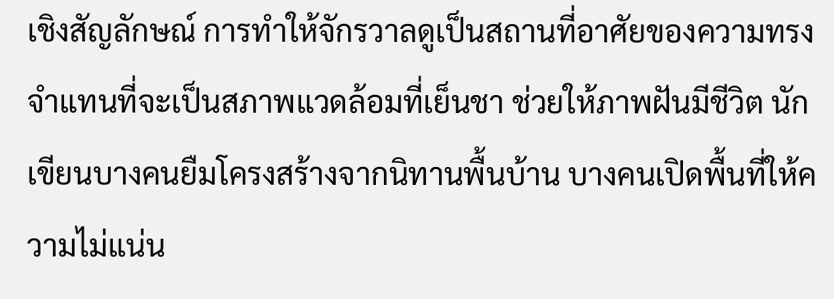เชิงสัญลักษณ์ การทำให้จักรวาลดูเป็นสถานที่อาศัยของความทรงจำแทนที่จะเป็นสภาพแวดล้อมที่เย็นชา ช่วยให้ภาพฝันมีชีวิต นักเขียนบางคนยืมโครงสร้างจากนิทานพื้นบ้าน บางคนเปิดพื้นที่ให้ความไม่แน่น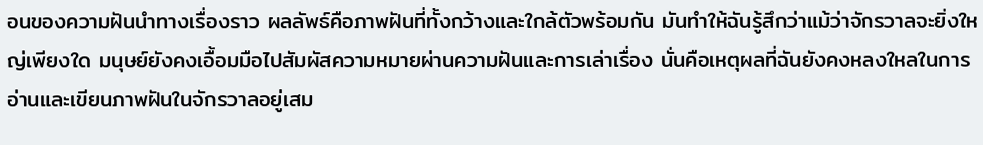อนของความฝันนำทางเรื่องราว ผลลัพธ์คือภาพฝันที่ทั้งกว้างและใกล้ตัวพร้อมกัน มันทำให้ฉันรู้สึกว่าแม้ว่าจักรวาลจะยิ่งใหญ่เพียงใด มนุษย์ยังคงเอื้อมมือไปสัมผัสความหมายผ่านความฝันและการเล่าเรื่อง นั่นคือเหตุผลที่ฉันยังคงหลงใหลในการอ่านและเขียนภาพฝันในจักรวาลอยู่เสม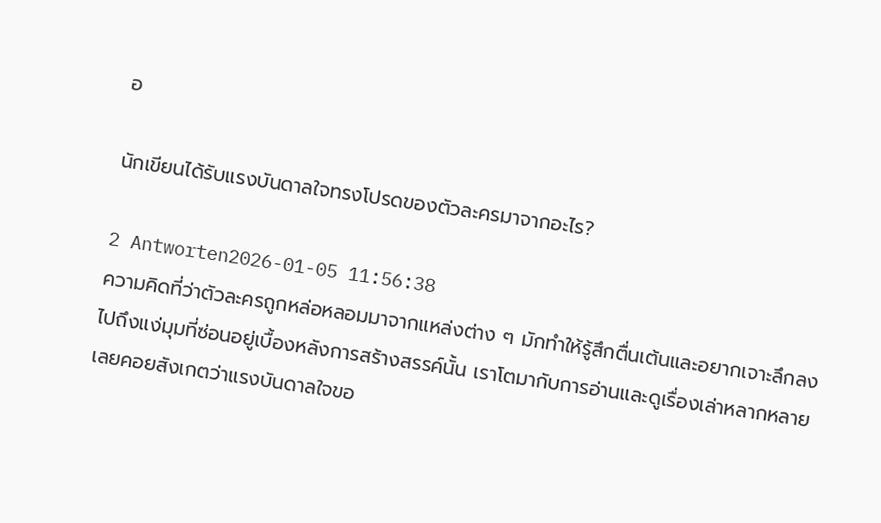อ

นักเขียนได้รับแรงบันดาลใจทรงโปรดของตัวละครมาจากอะไร?

2 Antworten2026-01-05 11:56:38
ความคิดที่ว่าตัวละครถูกหล่อหลอมมาจากแหล่งต่าง ๆ มักทำให้รู้สึกตื่นเต้นและอยากเจาะลึกลงไปถึงแง่มุมที่ซ่อนอยู่เบื้องหลังการสร้างสรรค์นั้น เราโตมากับการอ่านและดูเรื่องเล่าหลากหลาย เลยคอยสังเกตว่าแรงบันดาลใจขอ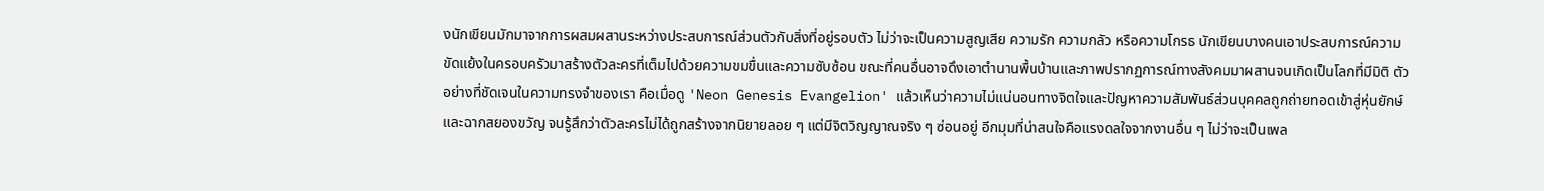งนักเขียนมักมาจากการผสมผสานระหว่างประสบการณ์ส่วนตัวกับสิ่งที่อยู่รอบตัว ไม่ว่าจะเป็นความสูญเสีย ความรัก ความกลัว หรือความโกรธ นักเขียนบางคนเอาประสบการณ์ความขัดแย้งในครอบครัวมาสร้างตัวละครที่เต็มไปด้วยความขมขื่นและความซับซ้อน ขณะที่คนอื่นอาจดึงเอาตำนานพื้นบ้านและภาพปรากฏการณ์ทางสังคมมาผสานจนเกิดเป็นโลกที่มีมิติ ตัวอย่างที่ชัดเจนในความทรงจำของเรา คือเมื่อดู 'Neon Genesis Evangelion' แล้วเห็นว่าความไม่แน่นอนทางจิตใจและปัญหาความสัมพันธ์ส่วนบุคคลถูกถ่ายทอดเข้าสู่หุ่นยักษ์และฉากสยองขวัญ จนรู้สึกว่าตัวละครไม่ได้ถูกสร้างจากนิยายลอย ๆ แต่มีจิตวิญญาณจริง ๆ ซ่อนอยู่ อีกมุมที่น่าสนใจคือแรงดลใจจากงานอื่น ๆ ไม่ว่าจะเป็นเพล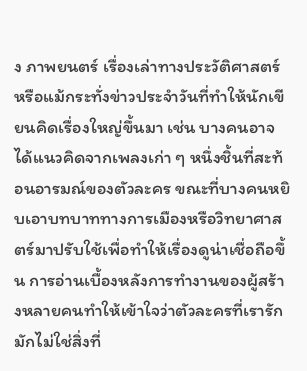ง ภาพยนตร์ เรื่องเล่าทางประวัติศาสตร์ หรือแม้กระทั่งข่าวประจำวันที่ทำให้นักเขียนคิดเรื่องใหญ่ขึ้นมา เช่น บางคนอาจได้แนวคิดจากเพลงเก่า ๆ หนึ่งชิ้นที่สะท้อนอารมณ์ของตัวละคร ขณะที่บางคนหยิบเอาบทบาททางการเมืองหรือวิทยาศาสตร์มาปรับใช้เพื่อทำให้เรื่องดูน่าเชื่อถือขึ้น การอ่านเบื้องหลังการทำงานของผู้สร้างหลายคนทำให้เข้าใจว่าตัวละครที่เรารักมักไม่ใช่สิ่งที่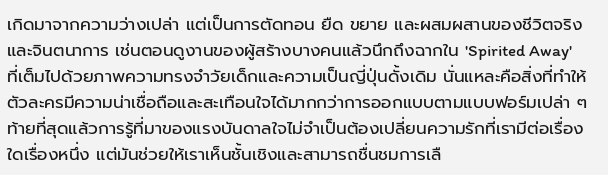เกิดมาจากความว่างเปล่า แต่เป็นการตัดทอน ยืด ขยาย และผสมผสานของชีวิตจริงและจินตนาการ เช่นตอนดูงานของผู้สร้างบางคนแล้วนึกถึงฉากใน 'Spirited Away' ที่เต็มไปด้วยภาพความทรงจำวัยเด็กและความเป็นญี่ปุ่นดั้งเดิม นั่นแหละคือสิ่งที่ทำให้ตัวละครมีความน่าเชื่อถือและสะเทือนใจได้มากกว่าการออกแบบตามแบบฟอร์มเปล่า ๆ ท้ายที่สุดแล้วการรู้ที่มาของแรงบันดาลใจไม่จำเป็นต้องเปลี่ยนความรักที่เรามีต่อเรื่องใดเรื่องหนึ่ง แต่มันช่วยให้เราเห็นชั้นเชิงและสามารถชื่นชมการเลื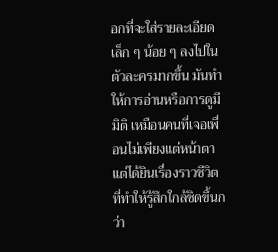อกที่จะใส่รายละเอียดเล็ก ๆ น้อย ๆ ลงไปในตัวละครมากขึ้น มันทำให้การอ่านหรือการดูมีมิติ เหมือนคนที่เจอเพื่อนไม่เพียงแต่หน้าตา แต่ได้ยินเรื่องราวชีวิตที่ทำให้รู้สึกใกล้ชิดขึ้นกว่า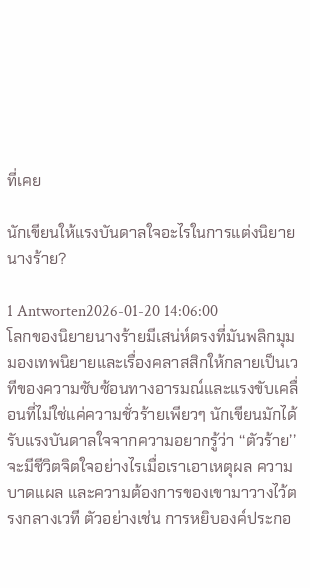ที่เคย

นักเขียนให้แรงบันดาลใจอะไรในการแต่งนิยายนางร้าย?

1 Antworten2026-01-20 14:06:00
โลกของนิยายนางร้ายมีเสน่ห์ตรงที่มันพลิกมุมมองเทพนิยายและเรื่องคลาสสิกให้กลายเป็นเวทีของความซับซ้อนทางอารมณ์และแรงขับเคลื่อนที่ไม่ใช่แค่ความชั่วร้ายเพียวๆ นักเขียนมักได้รับแรงบันดาลใจจากความอยากรู้ว่า ‘‘ตัวร้าย’’ จะมีชีวิตจิตใจอย่างไรเมื่อเราเอาเหตุผล ความบาดแผล และความต้องการของเขามาวางไว้ตรงกลางเวที ตัวอย่างเช่น การหยิบองค์ประกอ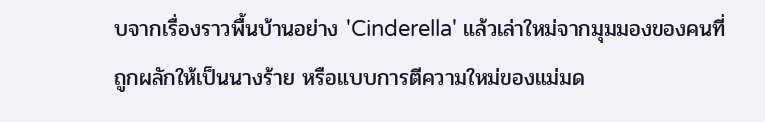บจากเรื่องราวพื้นบ้านอย่าง 'Cinderella' แล้วเล่าใหม่จากมุมมองของคนที่ถูกผลักให้เป็นนางร้าย หรือแบบการตีความใหม่ของแม่มด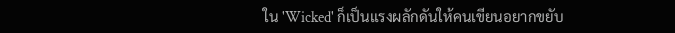ใน 'Wicked' ก็เป็นแรงผลักดันให้คนเขียนอยากขยับ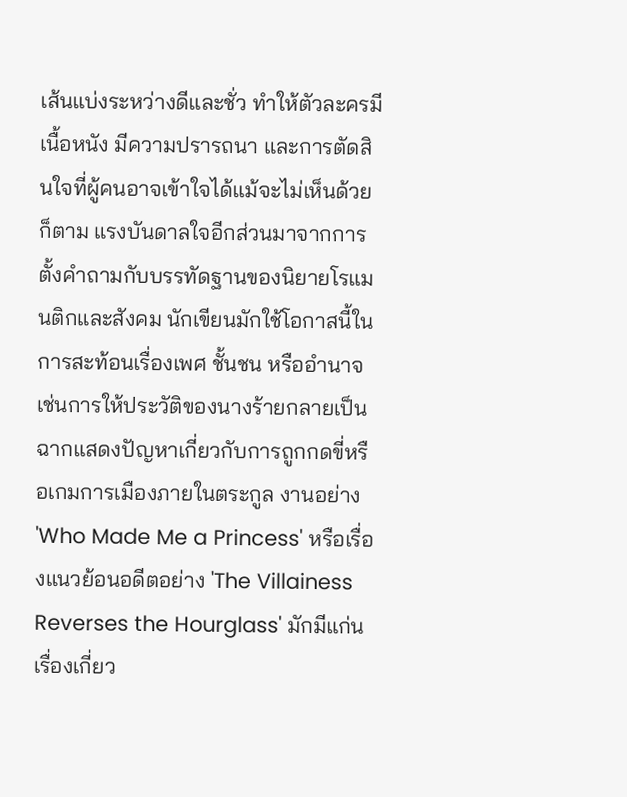เส้นแบ่งระหว่างดีและชั่ว ทำให้ตัวละครมีเนื้อหนัง มีความปรารถนา และการตัดสินใจที่ผู้คนอาจเข้าใจได้แม้จะไม่เห็นด้วยก็ตาม แรงบันดาลใจอีกส่วนมาจากการตั้งคำถามกับบรรทัดฐานของนิยายโรแมนติกและสังคม นักเขียนมักใช้โอกาสนี้ในการสะท้อนเรื่องเพศ ชั้นชน หรืออำนาจ เช่นการให้ประวัติของนางร้ายกลายเป็นฉากแสดงปัญหาเกี่ยวกับการถูกกดขี่หรือเกมการเมืองภายในตระกูล งานอย่าง 'Who Made Me a Princess' หรือเรื่องแนวย้อนอดีตอย่าง 'The Villainess Reverses the Hourglass' มักมีแก่นเรื่องเกี่ยว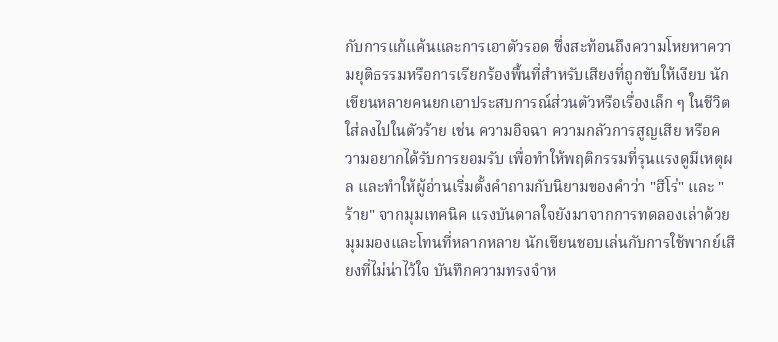กับการแก้แค้นและการเอาตัวรอด ซึ่งสะท้อนถึงความโหยหาความยุติธรรมหรือการเรียกร้องพื้นที่สำหรับเสียงที่ถูกขับให้เงียบ นักเขียนหลายคนยกเอาประสบการณ์ส่วนตัวหรือเรื่องเล็ก ๆ ในชีวิตใส่ลงไปในตัวร้าย เช่น ความอิจฉา ความกลัวการสูญเสีย หรือความอยากได้รับการยอมรับ เพื่อทำให้พฤติกรรมที่รุนแรงดูมีเหตุผล และทำให้ผู้อ่านเริ่มตั้งคำถามกับนิยามของคำว่า "ฮีโร่" และ "ร้าย" จากมุมเทคนิค แรงบันดาลใจยังมาจากการทดลองเล่าด้วยมุมมองและโทนที่หลากหลาย นักเขียนชอบเล่นกับการใช้พากย์เสียงที่ไม่น่าไว้ใจ บันทึกความทรงจำห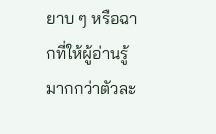ยาบ ๆ หรือฉากที่ให้ผู้อ่านรู้มากกว่าตัวละ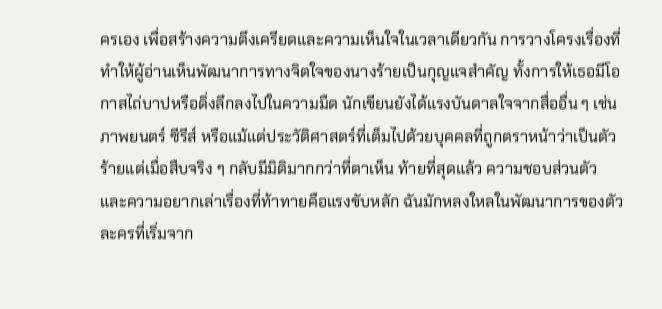ครเอง เพื่อสร้างความตึงเครียดและความเห็นใจในเวลาเดียวกัน การวางโครงเรื่องที่ทำให้ผู้อ่านเห็นพัฒนาการทางจิตใจของนางร้ายเป็นกุญแจสำคัญ ทั้งการให้เธอมีโอกาสไถ่บาปหรือดิ่งลึกลงไปในความมืด นักเขียนยังได้แรงบันดาลใจจากสื่ออื่น ๆ เช่นภาพยนตร์ ซีรีส์ หรือแม้แต่ประวัติศาสตร์ที่เต็มไปด้วยบุคคลที่ถูกตราหน้าว่าเป็นตัวร้ายแต่เมื่อสืบจริง ๆ กลับมีมิติมากกว่าที่ตาเห็น ท้ายที่สุดแล้ว ความชอบส่วนตัวและความอยากเล่าเรื่องที่ท้าทายคือแรงขับหลัก ฉันมักหลงใหลในพัฒนาการของตัวละครที่เริ่มจาก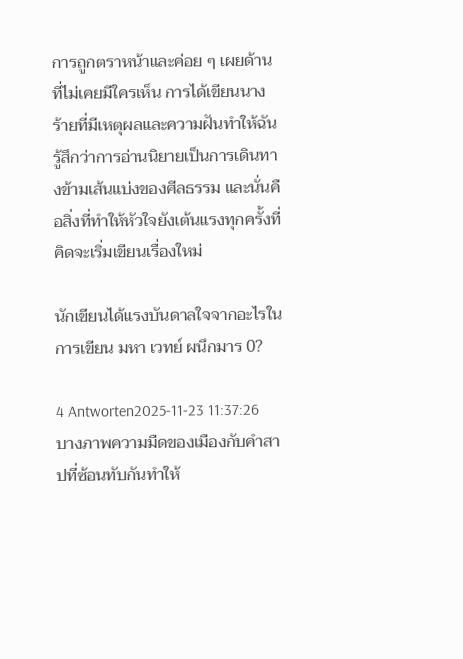การถูกตราหน้าและค่อย ๆ เผยด้านที่ไม่เคยมีใครเห็น การได้เขียนนางร้ายที่มีเหตุผลและความฝันทำให้ฉันรู้สึกว่าการอ่านนิยายเป็นการเดินทางข้ามเส้นแบ่งของศีลธรรม และนั่นคือสิ่งที่ทำให้หัวใจยังเต้นแรงทุกครั้งที่คิดจะเริ่มเขียนเรื่องใหม่

นักเขียนได้แรงบันดาลใจจากอะไรในการเขียน มหา เวทย์ ผนึกมาร 0?

4 Antworten2025-11-23 11:37:26
บางภาพความมืดของเมืองกับคำสาปที่ซ้อนทับกันทำให้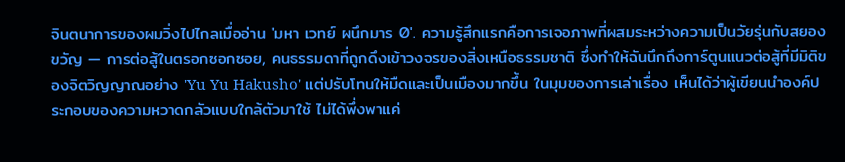จินตนาการของผมวิ่งไปไกลเมื่ออ่าน 'มหา เวทย์ ผนึกมาร 0'. ความรู้สึกแรกคือการเจอภาพที่ผสมระหว่างความเป็นวัยรุ่นกับสยองขวัญ — การต่อสู้ในตรอกซอกซอย, คนธรรมดาที่ถูกดึงเข้าวงจรของสิ่งเหนือธรรมชาติ ซึ่งทำให้ฉันนึกถึงการ์ตูนแนวต่อสู้ที่มีมิติของจิตวิญญาณอย่าง 'Yu Yu Hakusho' แต่ปรับโทนให้มืดและเป็นเมืองมากขึ้น ในมุมของการเล่าเรื่อง เห็นได้ว่าผู้เขียนนำองค์ประกอบของความหวาดกลัวแบบใกล้ตัวมาใช้ ไม่ได้พึ่งพาแค่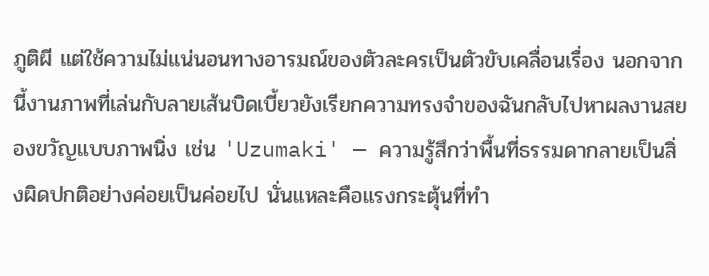ภูติผี แต่ใช้ความไม่แน่นอนทางอารมณ์ของตัวละครเป็นตัวขับเคลื่อนเรื่อง นอกจากนี้งานภาพที่เล่นกับลายเส้นบิดเบี้ยวยังเรียกความทรงจำของฉันกลับไปหาผลงานสยองขวัญแบบภาพนิ่ง เช่น 'Uzumaki' — ความรู้สึกว่าพื้นที่ธรรมดากลายเป็นสิ่งผิดปกติอย่างค่อยเป็นค่อยไป นั่นแหละคือแรงกระตุ้นที่ทำ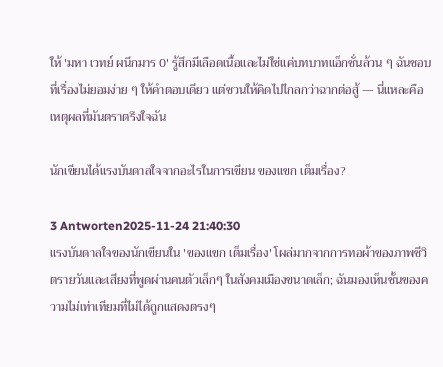ให้ 'มหา เวทย์ ผนึกมาร 0' รู้สึกมีเลือดเนื้อและไม่ใช่แค่บทบาทแอ็กชั่นล้วน ๆ ฉันชอบที่เรื่องไม่ยอมง่าย ๆ ให้คำตอบเดียว แต่ชวนให้คิดไปไกลกว่าฉากต่อสู้ — นี่แหละคือเหตุผลที่มันตราตรึงใจฉัน

นักเขียนได้แรงบันดาลใจจากอะไรในการเขียน ของแขก เต็มเรื่อง?

3 Antworten2025-11-24 21:40:30
แรงบันดาลใจของนักเขียนใน 'ของแขก เต็มเรื่อง' โผล่มากจากการทอผ้าของภาพชีวิตรายวันและเสียงที่พูดผ่านคนตัวเล็กๆ ในสังคมเมืองขนาดเล็ก; ฉันมองเห็นชั้นของความไม่เท่าเทียมที่ไม่ได้ถูกแสดงตรงๆ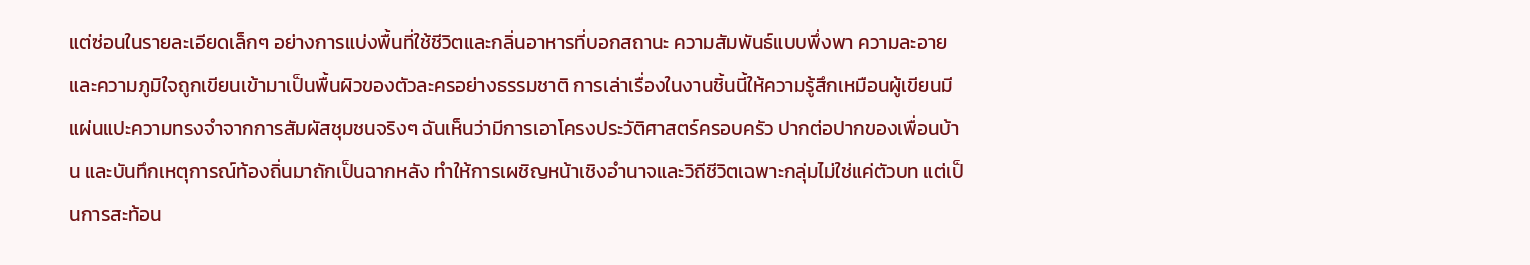แต่ซ่อนในรายละเอียดเล็กๆ อย่างการแบ่งพื้นที่ใช้ชีวิตและกลิ่นอาหารที่บอกสถานะ ความสัมพันธ์แบบพึ่งพา ความละอาย และความภูมิใจถูกเขียนเข้ามาเป็นพื้นผิวของตัวละครอย่างธรรมชาติ การเล่าเรื่องในงานชิ้นนี้ให้ความรู้สึกเหมือนผู้เขียนมีแผ่นแปะความทรงจำจากการสัมผัสชุมชนจริงๆ ฉันเห็นว่ามีการเอาโครงประวัติศาสตร์ครอบครัว ปากต่อปากของเพื่อนบ้าน และบันทึกเหตุการณ์ท้องถิ่นมาถักเป็นฉากหลัง ทำให้การเผชิญหน้าเชิงอำนาจและวิถีชีวิตเฉพาะกลุ่มไม่ใช่แค่ตัวบท แต่เป็นการสะท้อน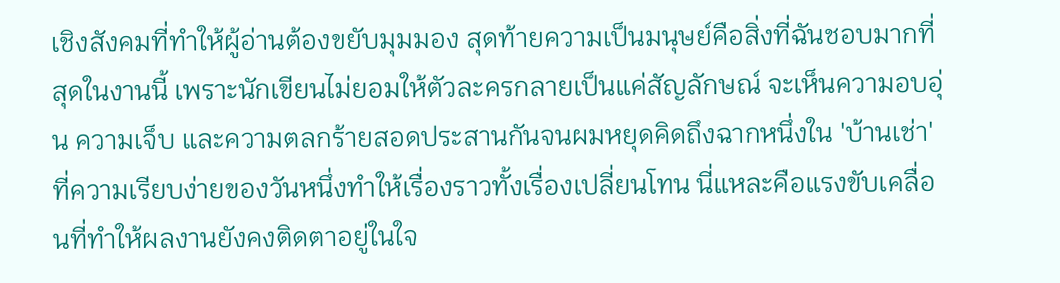เชิงสังคมที่ทำให้ผู้อ่านต้องขยับมุมมอง สุดท้ายความเป็นมนุษย์คือสิ่งที่ฉันชอบมากที่สุดในงานนี้ เพราะนักเขียนไม่ยอมให้ตัวละครกลายเป็นแค่สัญลักษณ์ จะเห็นความอบอุ่น ความเจ็บ และความตลกร้ายสอดประสานกันจนผมหยุดคิดถึงฉากหนึ่งใน 'บ้านเช่า' ที่ความเรียบง่ายของวันหนึ่งทำให้เรื่องราวทั้งเรื่องเปลี่ยนโทน นี่แหละคือแรงขับเคลื่อนที่ทำให้ผลงานยังคงติดตาอยู่ในใจ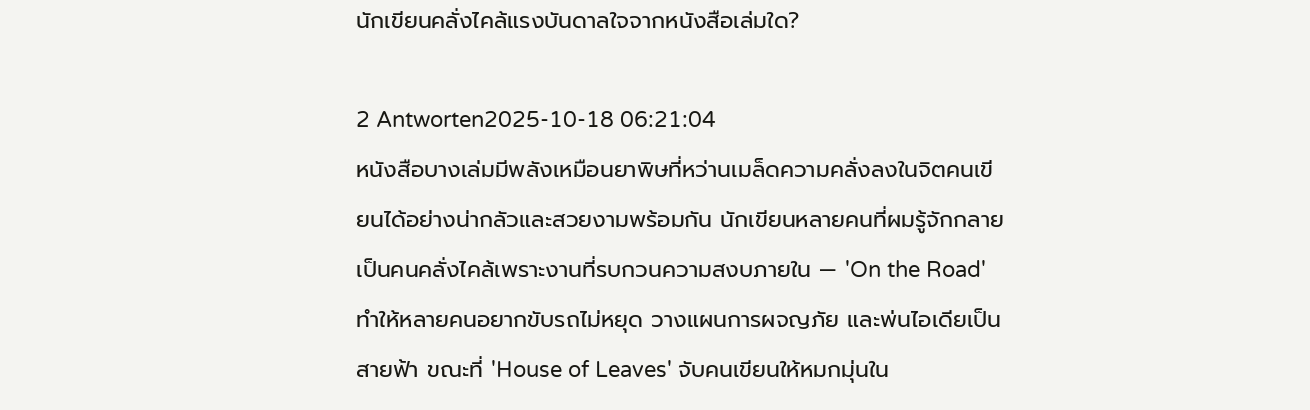นักเขียนคลั่งไคล้แรงบันดาลใจจากหนังสือเล่มใด?

2 Antworten2025-10-18 06:21:04
หนังสือบางเล่มมีพลังเหมือนยาพิษที่หว่านเมล็ดความคลั่งลงในจิตคนเขียนได้อย่างน่ากลัวและสวยงามพร้อมกัน นักเขียนหลายคนที่ผมรู้จักกลายเป็นคนคลั่งไคล้เพราะงานที่รบกวนความสงบภายใน — 'On the Road' ทำให้หลายคนอยากขับรถไม่หยุด วางแผนการผจญภัย และพ่นไอเดียเป็นสายฟ้า ขณะที่ 'House of Leaves' จับคนเขียนให้หมกมุ่นใน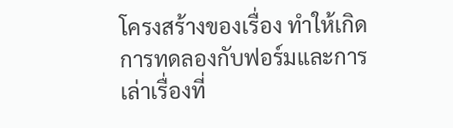โครงสร้างของเรื่อง ทำให้เกิดการทดลองกับฟอร์มและการเล่าเรื่องที่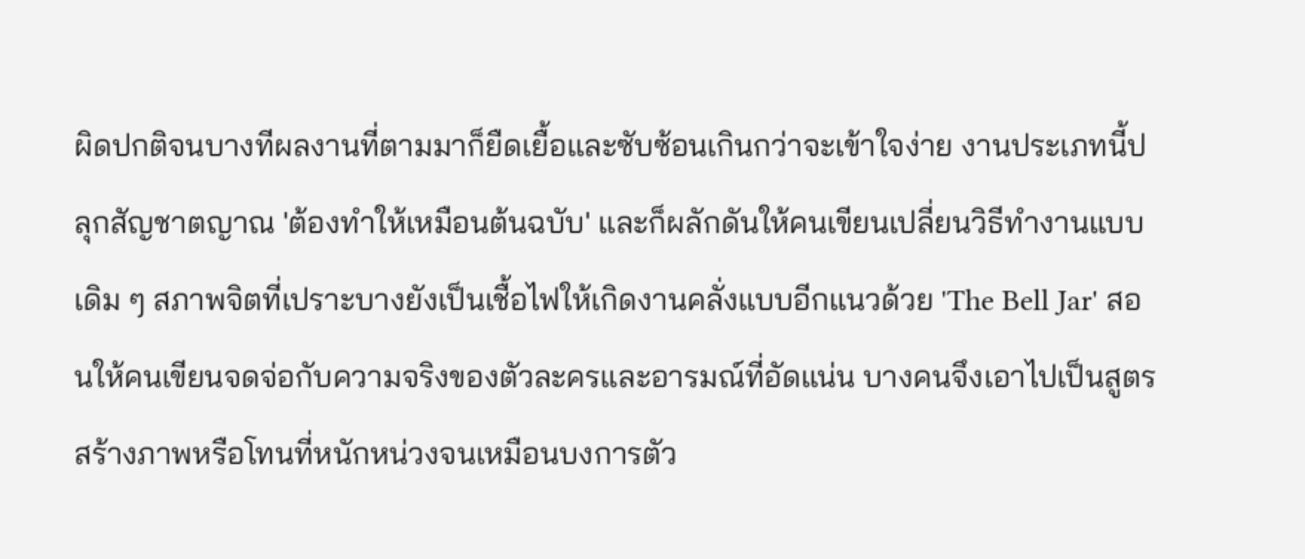ผิดปกติจนบางทีผลงานที่ตามมาก็ยืดเยื้อและซับซ้อนเกินกว่าจะเข้าใจง่าย งานประเภทนี้ปลุกสัญชาตญาณ 'ต้องทำให้เหมือนต้นฉบับ' และก็ผลักดันให้คนเขียนเปลี่ยนวิธีทำงานแบบเดิม ๆ สภาพจิตที่เปราะบางยังเป็นเชื้อไฟให้เกิดงานคลั่งแบบอีกแนวด้วย 'The Bell Jar' สอนให้คนเขียนจดจ่อกับความจริงของตัวละครและอารมณ์ที่อัดแน่น บางคนจึงเอาไปเป็นสูตรสร้างภาพหรือโทนที่หนักหน่วงจนเหมือนบงการตัว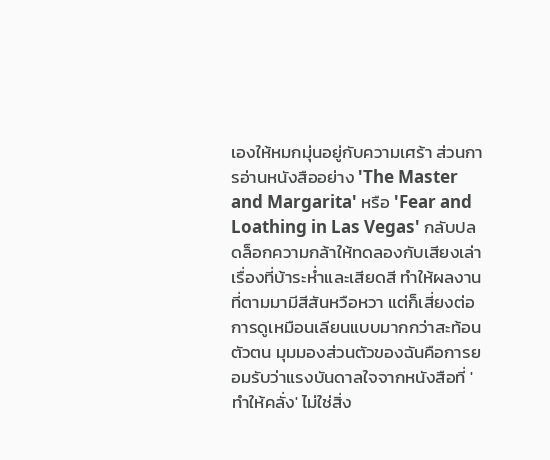เองให้หมกมุ่นอยู่กับความเศร้า ส่วนการอ่านหนังสืออย่าง 'The Master and Margarita' หรือ 'Fear and Loathing in Las Vegas' กลับปลดล็อกความกล้าให้ทดลองกับเสียงเล่าเรื่องที่บ้าระห่ำและเสียดสี ทำให้ผลงานที่ตามมามีสีสันหวือหวา แต่ก็เสี่ยงต่อการดูเหมือนเลียนแบบมากกว่าสะท้อนตัวตน มุมมองส่วนตัวของฉันคือการยอมรับว่าแรงบันดาลใจจากหนังสือที่ 'ทำให้คลั่ง' ไม่ใช่สิ่ง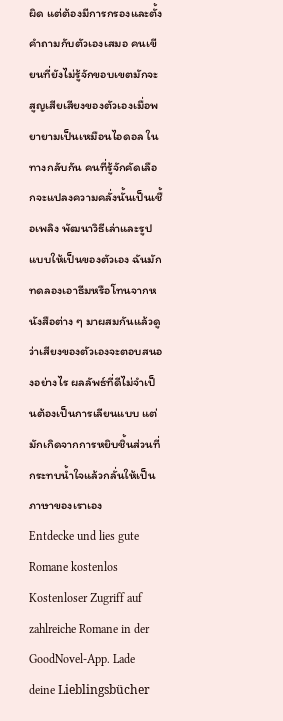ผิด แต่ต้องมีการกรองและตั้งคำถามกับตัวเองเสมอ คนเขียนที่ยังไม่รู้จักขอบเขตมักจะสูญเสียเสียงของตัวเองเมื่อพยายามเป็นเหมือนไอดอล ในทางกลับกัน คนที่รู้จักคัดเลือกจะแปลงความคลั่งนั้นเป็นเชื้อเพลิง พัฒนาวิธีเล่าและรูปแบบให้เป็นของตัวเอง ฉันมักทดลองเอาธีมหรือโทนจากหนังสือต่าง ๆ มาผสมกันแล้วดูว่าเสียงของตัวเองจะตอบสนองอย่างไร ผลลัพธ์ที่ดีไม่จำเป็นต้องเป็นการเลียนแบบ แต่มักเกิดจากการหยิบชิ้นส่วนที่กระทบน้ำใจแล้วกลั่นให้เป็นภาษาของเราเอง
Entdecke und lies gute Romane kostenlos
Kostenloser Zugriff auf zahlreiche Romane in der GoodNovel-App. Lade deine Lieblingsbücher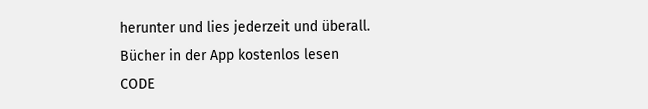herunter und lies jederzeit und überall.
Bücher in der App kostenlos lesen
CODE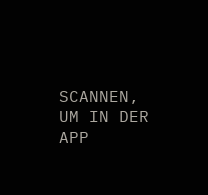SCANNEN, UM IN DER APP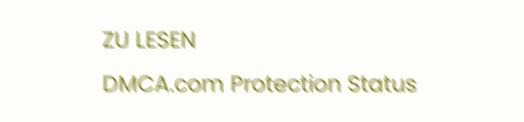ZU LESEN
DMCA.com Protection Status